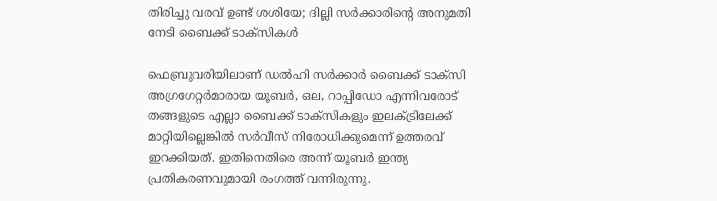തിരിച്ചു വരവ് ഉണ്ട് ശശിയേ; ദില്ലി സർക്കാരിൻ്റെ അനുമതി നേടി ബൈക്ക് ടാക്സികൾ

ഫെബ്രുവരിയിലാണ് ഡൽഹി സർക്കാർ ബൈക്ക് ടാക്സി അഗ്രഗേറ്റർമാരായ യൂബർ, ഒല, റാപ്പിഡോ എന്നിവരോട് തങ്ങളുടെ എല്ലാ ബൈക്ക് ടാക്സികളും ഇലക്ട്രിലേക്ക് മാറ്റിയില്ലെങ്കിൽ സർവീസ് നിരോധിക്കുമെന്ന് ഉത്തരവ് ഇറക്കിയത്. ഇതിനെതിരെ അന്ന് യൂബർ ഇന്ത്യ പ്രതികരണവുമായി രംഗത്ത് വന്നിരുന്നു.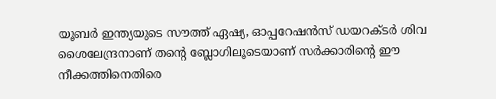യൂബർ ഇന്ത്യയുടെ സൗത്ത് ഏഷ്യ, ഓപ്പറേഷൻസ് ഡയറക്ടർ ശിവ ശൈലേന്ദ്രനാണ് തൻ്റെ ബ്ലോഗിലൂടെയാണ് സർക്കാരിൻ്റെ ഈ നീക്കത്തിനെതിരെ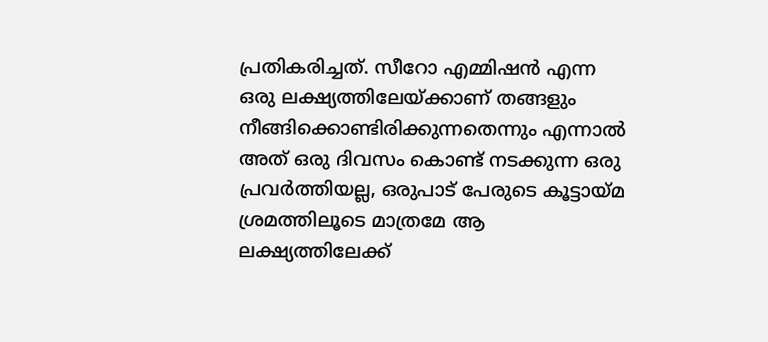പ്രതികരിച്ചത്. സീറോ എമ്മിഷൻ എന്ന ഒരു ലക്ഷ്യത്തിലേയ്ക്കാണ് തങ്ങളും നീങ്ങിക്കൊണ്ടിരിക്കുന്നതെന്നും എന്നാൽ അത് ഒരു ദിവസം കൊണ്ട് നടക്കുന്ന ഒരു പ്രവർത്തിയല്ല, ഒരുപാട് പേരുടെ കൂട്ടായ്മ ശ്രമത്തിലൂടെ മാത്രമേ ആ ലക്ഷ്യത്തിലേക്ക്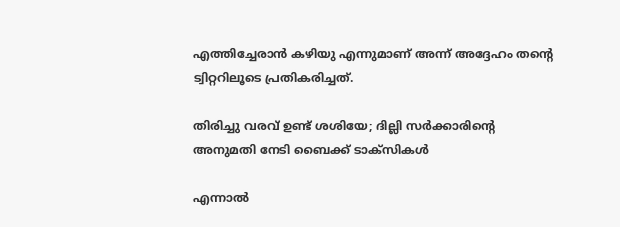എത്തിച്ചേരാൻ കഴിയു എന്നുമാണ് അന്ന് അദ്ദേഹം തൻ്റെ ട്വിറ്ററിലൂടെ പ്രതികരിച്ചത്.

തിരിച്ചു വരവ് ഉണ്ട് ശശിയേ; ദില്ലി സർക്കാരിൻ്റെ അനുമതി നേടി ബൈക്ക് ടാക്സികൾ

എന്നാൽ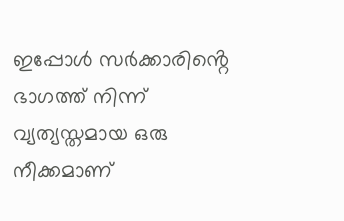ഇപ്പോൾ സർക്കാരിൻ്റെ ഭാഗത്ത് നിന്ന് വ്യത്യസ്തമായ ഒരു നീക്കമാണ്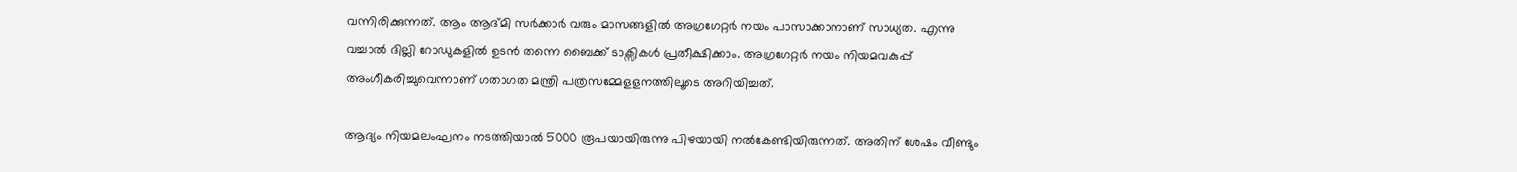വന്നിരിക്കുന്നത്. ആം ആദ്മി സർക്കാർ വരും മാസങ്ങളിൽ അഗ്രഗേറ്റർ നയം പാസാക്കാനാണ് സാധ്യത. എന്നു വച്ചാൽ ദില്ലി റോഡുകളിൽ ഉടൻ തന്നെ ബൈക്ക് ടാക്സികൾ പ്രതീക്ഷിക്കാം. അഗ്രഗേറ്റർ നയം നിയമവകുപ്പ് അംഗീകരിച്ചുവെന്നാണ് ഗതാഗത മന്ത്രി പത്രസമ്മേളളനത്തിലൂടെ അറിയിച്ചത്.

ആദ്യം നിയമലംഘനം നടത്തിയാൽ 5000 രൂപയായിരുന്നു പിഴയായി നൽകേണ്ടിയിരുന്നത്. അതിന് ശേഷം വീണ്ടും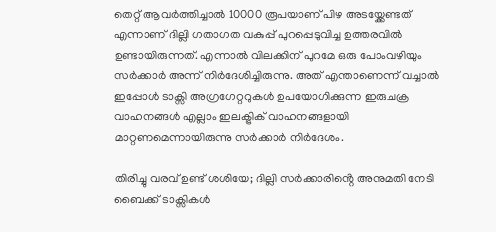തെറ്റ് ആവർത്തിച്ചാൽ 10000 രൂപയാണ് പിഴ അടയ്ക്കേണ്ടത് എന്നാണ് ദില്ലി ഗതാഗത വകുപ്പ് പുറപ്പെടുവിച്ച ഉത്തരവിൽ ഉണ്ടായിരുന്നത്. എന്നാൽ വിലക്കിന് പുറമേ ഒരു പോംവഴിയും സർക്കാർ അന്ന് നിർദേശിച്ചിരുന്നു. അത് എന്താണെന്ന് വച്ചാൽ ഇപ്പോൾ ടാക്സി അഗ്രഗേറ്ററുകൾ ഉപയോഗിക്കുന്ന ഇരുചക്ര വാഹനങ്ങൾ എല്ലാം ഇലക്ട്രിക് വാഹനങ്ങളായി മാറ്റണമെന്നായിരുന്നു സർക്കാർ നിർദേശം.

തിരിച്ചു വരവ് ഉണ്ട് ശശിയേ; ദില്ലി സർക്കാരിൻ്റെ അനുമതി നേടി ബൈക്ക് ടാക്സികൾ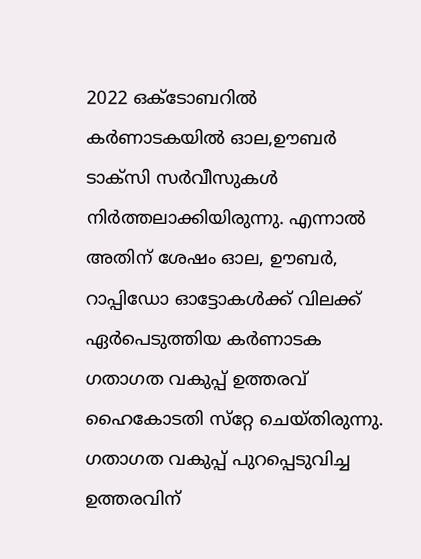2022 ഒക്ടോബറിൽ കർണാടകയിൽ ഓല,ഊബർ ടാക്സി സർവീസുകൾ നിർത്തലാക്കിയിരുന്നു. എന്നാൽ അതിന് ശേഷം ഓല, ഊബര്‍, റാപ്പിഡോ ഓട്ടോകള്‍ക്ക് വിലക്ക് ഏര്‍പെടുത്തിയ കര്‍ണാടക ഗതാഗത വകുപ്പ് ഉത്തരവ് ഹൈകോടതി സ്‌റ്റേ ചെയ്‌തിരുന്നു. ഗതാഗത വകുപ്പ് പുറപ്പെടുവിച്ച ഉത്തരവിന്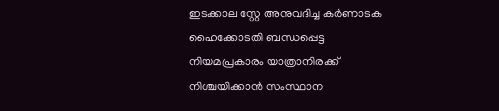ഇടക്കാല സ്റ്റേ അനുവദിച്ച കര്‍ണാടക ഹൈക്കോടതി ബന്ധപ്പെട്ട നിയമപ്രകാരം യാത്രാനിരക്ക് നിശ്ചയിക്കാന്‍ സംസ്ഥാന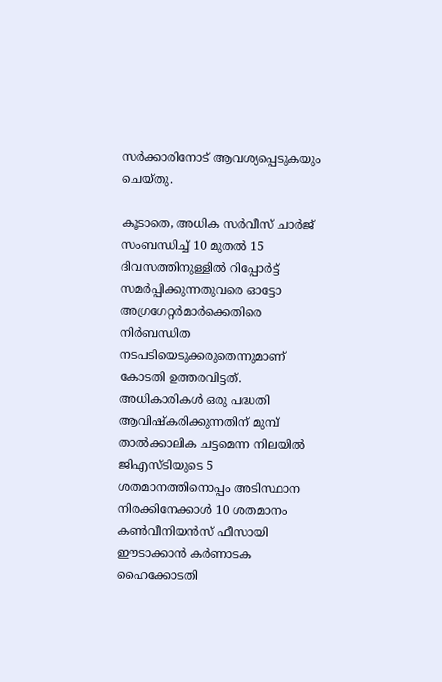സര്‍ക്കാരിനോട് ആവശ്യപ്പെടുകയും ചെയ്തു.

കൂടാതെ, അധിക സര്‍വീസ് ചാര്‍ജ് സംബന്ധിച്ച് 10 മുതല്‍ 15 ദിവസത്തിനുള്ളില്‍ റിപ്പോര്‍ട്ട് സമര്‍പ്പിക്കുന്നതുവരെ ഓട്ടോ അഗ്രഗേറ്റര്‍മാര്‍ക്കെതിരെ നിര്‍ബന്ധിത നടപടിയെടുക്കരുതെന്നുമാണ് കോടതി ഉത്തരവിട്ടത്. അധികാരികള്‍ ഒരു പദ്ധതി ആവിഷ്‌കരിക്കുന്നതിന് മുമ്പ് താല്‍ക്കാലിക ചട്ടമെന്ന നിലയില്‍ ജിഎസ്ടിയുടെ 5 ശതമാനത്തിനൊപ്പം അടിസ്ഥാന നിരക്കിനേക്കാള്‍ 10 ശതമാനം കണ്‍വീനിയന്‍സ് ഫീസായി ഈടാക്കാന്‍ കര്‍ണാടക ഹൈക്കോടതി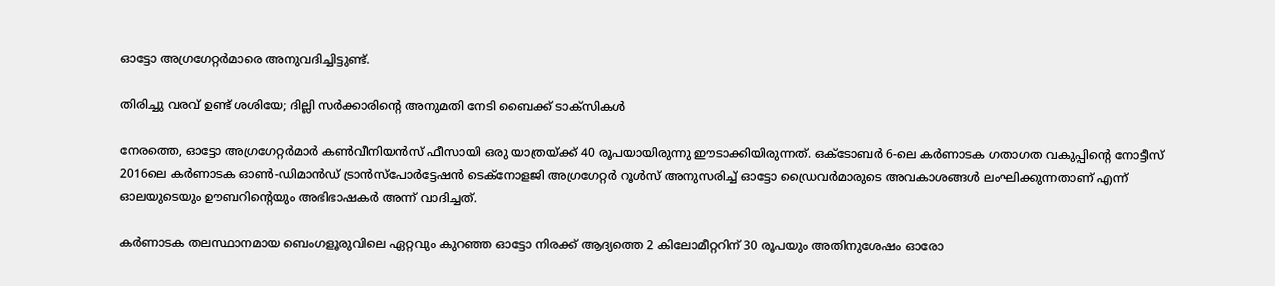ഓട്ടോ അഗ്രഗേറ്റര്‍മാരെ അനുവദിച്ചിട്ടുണ്ട്.

തിരിച്ചു വരവ് ഉണ്ട് ശശിയേ; ദില്ലി സർക്കാരിൻ്റെ അനുമതി നേടി ബൈക്ക് ടാക്സികൾ

നേരത്തെ, ഓട്ടോ അഗ്രഗേറ്റര്‍മാര്‍ കണ്‍വീനിയന്‍സ് ഫീസായി ഒരു യാത്രയ്ക്ക് 40 രൂപയായിരുന്നു ഈടാക്കിയിരുന്നത്. ഒക്ടോബര്‍ 6-ലെ കര്‍ണാടക ഗതാഗത വകുപ്പിന്റെ നോട്ടീസ് 2016ലെ കര്‍ണാടക ഓണ്‍-ഡിമാന്‍ഡ് ട്രാന്‍സ്പോര്‍ട്ടേഷന്‍ ടെക്നോളജി അഗ്രഗേറ്റര്‍ റൂള്‍സ് അനുസരിച്ച് ഓട്ടോ ഡ്രൈവര്‍മാരുടെ അവകാശങ്ങള്‍ ലംഘിക്കുന്നതാണ് എന്ന് ഓലയുടെയും ഊബറിന്റെയും അഭിഭാഷകര്‍ അന്ന് വാദിച്ചത്.

കര്‍ണാടക തലസ്ഥാനമായ ബെംഗളൂരുവിലെ ഏറ്റവും കുറഞ്ഞ ഓട്ടോ നിരക്ക് ആദ്യത്തെ 2 കിലോമീറ്ററിന് 30 രൂപയും അതിനുശേഷം ഓരോ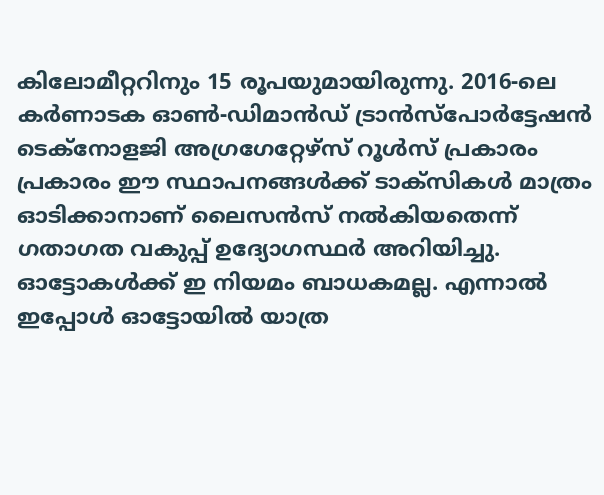കിലോമീറ്ററിനും 15 രൂപയുമായിരുന്നു. 2016-ലെ കര്‍ണാടക ഓണ്‍-ഡിമാന്‍ഡ് ട്രാന്‍സ്പോര്‍ട്ടേഷന്‍ ടെക്നോളജി അഗ്രഗേറ്റേഴ്സ് റൂള്‍സ് പ്രകാരം പ്രകാരം ഈ സ്ഥാപനങ്ങള്‍ക്ക് ടാക്‌സികള്‍ മാത്രം ഓടിക്കാനാണ് ലൈസന്‍സ് നല്‍കിയതെന്ന് ഗതാഗത വകുപ്പ് ഉദ്യോഗസ്ഥര്‍ അറിയിച്ചു. ഓട്ടോകള്‍ക്ക് ഇ നിയമം ബാധകമല്ല. എന്നാൽ ഇപ്പോൾ ഓട്ടോയിൽ യാത്ര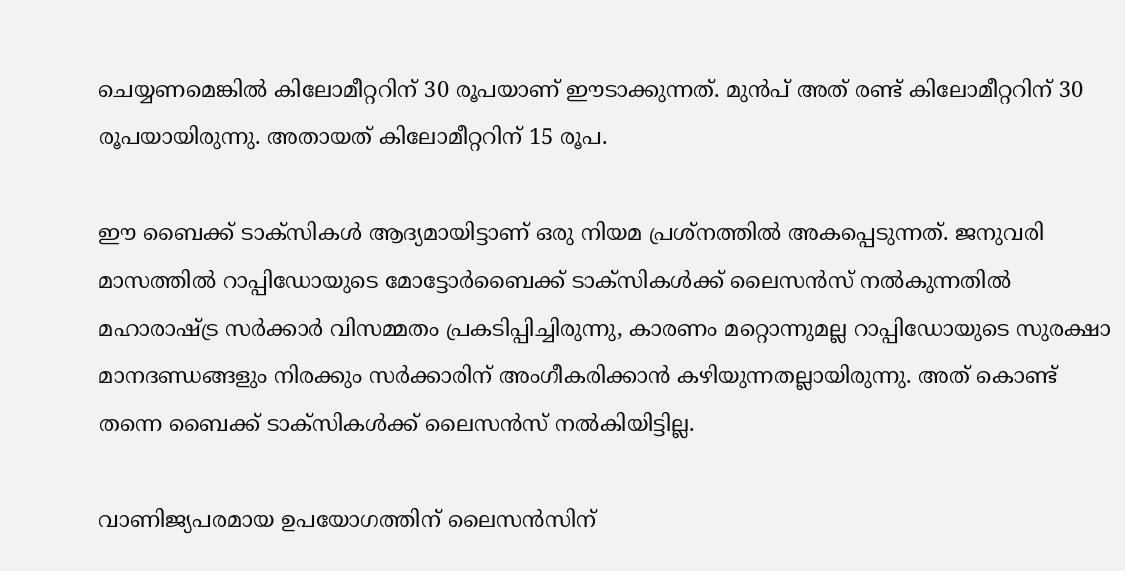ചെയ്യണമെങ്കിൽ കിലോമീറ്ററിന് 30 രൂപയാണ് ഈടാക്കുന്നത്. മുൻപ് അത് രണ്ട് കിലോമീറ്ററിന് 30 രൂപയായിരുന്നു. അതായത് കിലോമീറ്ററിന് 15 രൂപ.

ഈ ബൈക്ക് ടാക്സികൾ ആദ്യമായിട്ടാണ് ഒരു നിയമ പ്രശ്നത്തിൽ അകപ്പെടുന്നത്. ജനുവരി മാസത്തിൽ റാപ്പിഡോയുടെ മോട്ടോർബൈക്ക് ടാക്സികൾക്ക് ലൈസൻസ് നൽകുന്നതിൽ മഹാരാഷ്ട്ര സർക്കാർ വിസമ്മതം പ്രകടിപ്പിച്ചിരുന്നു, കാരണം മറ്റൊന്നുമല്ല റാപ്പിഡോയുടെ സുരക്ഷാ മാനദണ്ഡങ്ങളും നിരക്കും സർക്കാരിന് അംഗീകരിക്കാൻ കഴിയുന്നതല്ലായിരുന്നു. അത് കൊണ്ട് തന്നെ ബൈക്ക് ടാക്സികൾക്ക് ലൈസൻസ് നൽകിയിട്ടില്ല.

വാണിജ്യപരമായ ഉപയോഗത്തിന് ലൈസൻസിന്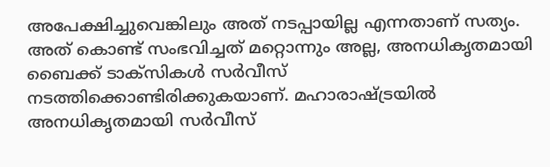അപേക്ഷിച്ചുവെങ്കിലും അത് നടപ്പായില്ല എന്നതാണ് സത്യം. അത് കൊണ്ട് സംഭവിച്ചത് മറ്റൊന്നും അല്ല, അനധികൃതമായി ബൈക്ക് ടാക്സികൾ സർവീസ് നടത്തിക്കൊണ്ടിരിക്കുകയാണ്. മഹാരാഷ്ട്രയിൽ അനധികൃതമായി സർവീസ്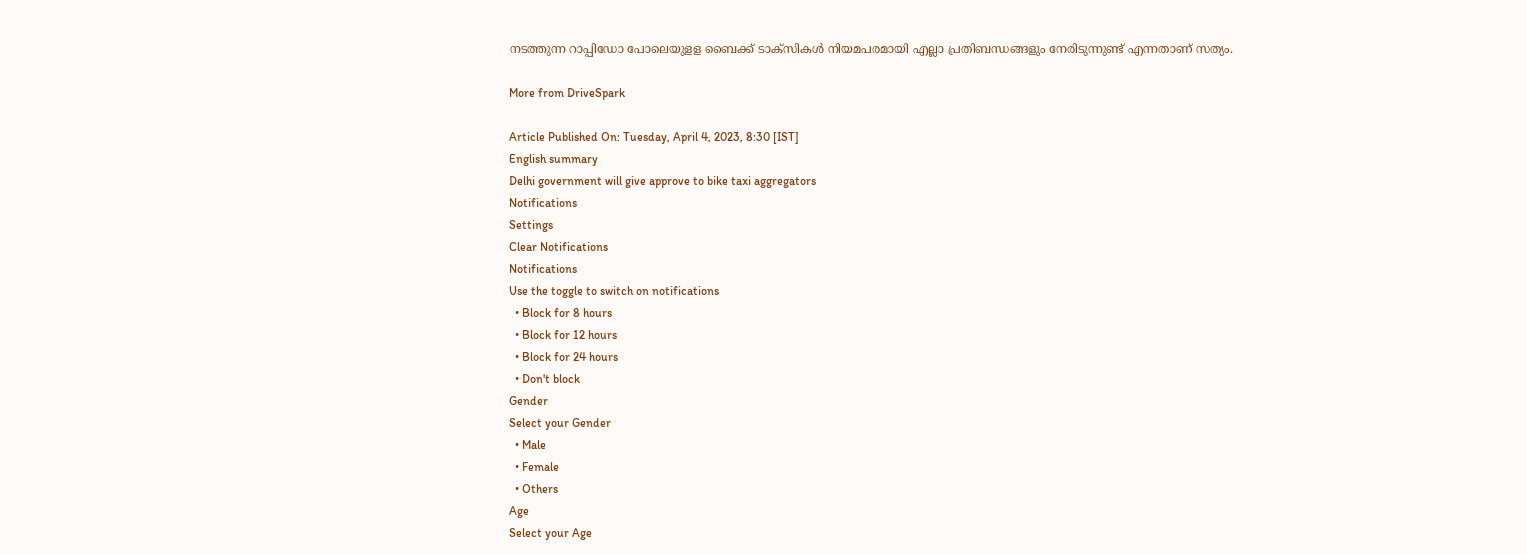നടത്തുന്ന റാപ്പിഡോ പോലെയുളള ബൈക്ക് ടാക്സികൾ നിയമപരമായി എല്ലാ പ്രതിബന്ധങ്ങളും നേരിടുന്നുണ്ട് എന്നതാണ് സത്യം.

More from DriveSpark

Article Published On: Tuesday, April 4, 2023, 8:30 [IST]
English summary
Delhi government will give approve to bike taxi aggregators
Notifications
Settings
Clear Notifications
Notifications
Use the toggle to switch on notifications
  • Block for 8 hours
  • Block for 12 hours
  • Block for 24 hours
  • Don't block
Gender
Select your Gender
  • Male
  • Female
  • Others
Age
Select your Age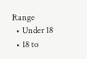Range
  • Under 18
  • 18 to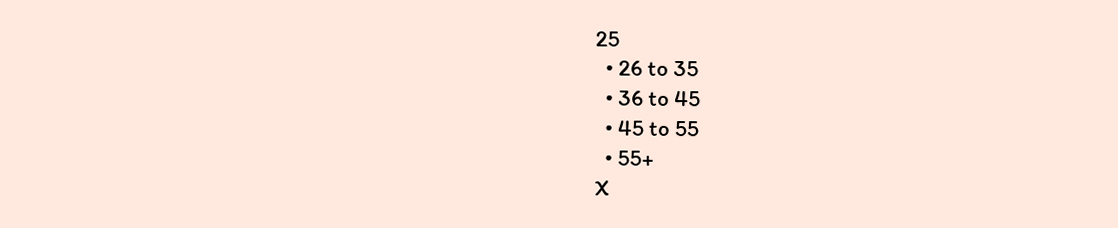25
  • 26 to 35
  • 36 to 45
  • 45 to 55
  • 55+
X